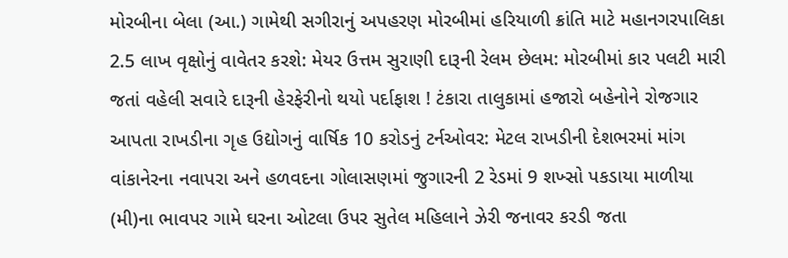મોરબીના બેલા (આ.) ગામેથી સગીરાનું અપહરણ મોરબીમાં હરિયાળી ક્રાંતિ માટે મહાનગરપાલિકા 2.5 લાખ વૃક્ષોનું વાવેતર કરશે: મેયર ઉત્તમ સુરાણી દારૂની રેલમ છેલમ: મોરબીમાં કાર પલટી મારી જતાં વહેલી સવારે દારૂની હેરફેરીનો થયો પર્દાફાશ ! ટંકારા તાલુકામાં હજારો બહેનોને રોજગાર આપતા રાખડીના ગૃહ ઉદ્યોગનું વાર્ષિક 10 કરોડનું ટર્નઓવર: મેટલ રાખડીની દેશભરમાં માંગ વાંકાનેરના નવાપરા અને હળવદના ગોલાસણમાં જુગારની 2 રેડમાં 9 શખ્સો પકડાયા માળીયા (મી)ના ભાવપર ગામે ઘરના ઓટલા ઉપર સુતેલ મહિલાને ઝેરી જનાવર કરડી જતા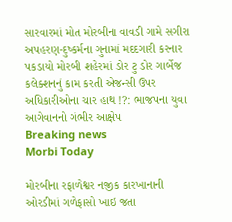સારવારમાં મોત મોરબીના વાવડી ગામે સગીરા અપહરણ-દુષ્કર્મના ગુનામાં મદદગારી કરનાર પકડાયો મોરબી શહેરમાં ડોર ટુ ડોર ગાર્બેજ કલેક્શનનું કામ કરતી એજન્સી ઉપર અધિકારીઓના ચાર હાથ !?: ભાજપના યુવા આગેવાનનો ગંભીર આક્ષેપ
Breaking news
Morbi Today

મોરબીના રફાળેશ્વર નજીક કારખાનાની ઓરડીમાં ગળેફાસો ખાઇ જતા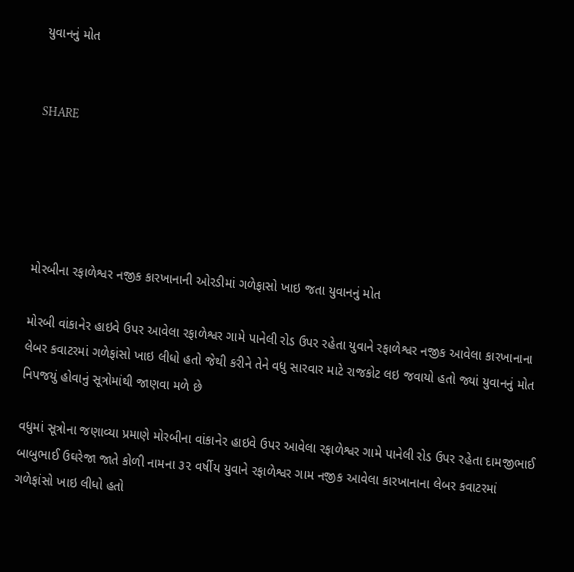યુવાનનું મોત


SHARE





મોરબીના રફાળેશ્વર નજીક કારખાનાની ઓરડીમાં ગળેફાસો ખાઇ જતા યુવાનનું મોત

મોરબી વાંકાનેર હાઇવે ઉપર આવેલા રફાળેશ્વર ગામે પાનેલી રોડ ઉપર રહેતા યુવાને રફાળેશ્વર નજીક આવેલા કારખાનાના લેબર કવાટરમાં ગળેફાંસો ખાઇ લીધો હતો જેથી કરીને તેને વધુ સારવાર માટે રાજકોટ લઇ જવાયો હતો જ્યાં યુવાનનું મોત નિપજયું હોવાનું સૂત્રોમાંથી જાણવા મળે છે

વધુમાં સૂત્રોના જણાવ્યા પ્રમાણે મોરબીના વાંકાનેર હાઇવે ઉપર આવેલા રફાળેશ્વર ગામે પાનેલી રોડ ઉપર રહેતા દામજીભાઈ બાબુભાઈ ઉઘરેજા જાતે કોળી નામના ૩૨ વર્ષીય યુવાને રફાળેશ્વર ગામ નજીક આવેલા કારખાનાના લેબર કવાટરમાં ગળેફાંસો ખાઇ લીધો હતો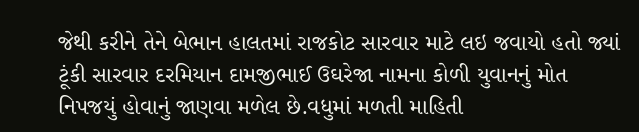જેથી કરીને તેને બેભાન હાલતમાં રાજકોટ સારવાર માટે લઇ જવાયો હતો જ્યાં ટૂંકી સારવાર દરમિયાન દામજીભાઈ ઉઘરેજા નામના કોળી યુવાનનું મોત નિપજયું હોવાનું જાણવા મળેલ છે.વધુમાં મળતી માહિતી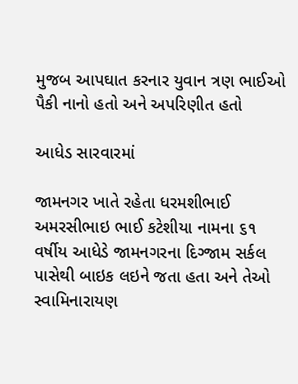મુજબ આપઘાત કરનાર યુવાન ત્રણ ભાઈઓ પૈકી નાનો હતો અને અપરિણીત હતો

આધેડ સારવારમાં

જામનગર ખાતે રહેતા ધરમશીભાઈ અમરસીભાઇ ભાઈ કટેશીયા નામના ૬૧ વર્ષીય આધેડે જામનગરના દિગ્જામ સર્કલ પાસેથી બાઇક લઇને જતા હતા અને તેઓ સ્વામિનારાયણ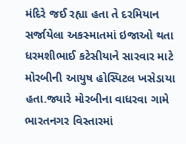મંદિરે જઈ રહ્યા હતા તે દરમિયાન સર્જાયેલા અકસ્માતમાં ઇજાઓ થતા ધરમશીભાઈ કટેસીયાને સારવાર માટે મોરબીની આયુષ હોસ્પિટલ ખસેડાયા હતા.જ્યારે મોરબીના વાધરવા ગામે ભારતનગર વિસ્તારમાં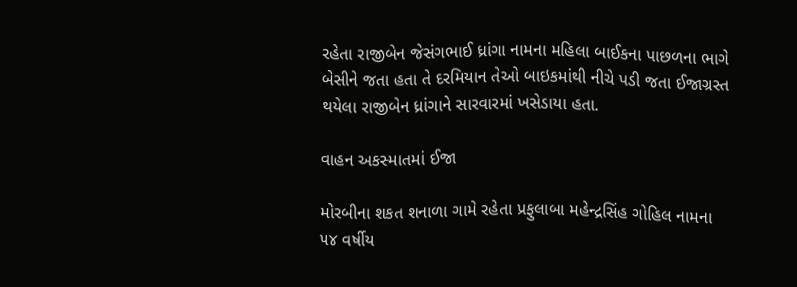રહેતા રાજીબેન જેસંગભાઈ ધ્રાંગા નામના મહિલા બાઈકના પાછળના ભાગે બેસીને જતા હતા તે દરમિયાન તેઓ બાઇકમાંથી નીચે પડી જતા ઈજાગ્રસ્ત થયેલા રાજીબેન ધ્રાંગાને સારવારમાં ખસેડાયા હતા.

વાહન અકસ્માતમાં ઈજા

મોરબીના શકત શનાળા ગામે રહેતા પ્રફુલાબા મહેન્દ્રસિંહ ગોહિલ નામના ૫૪ વર્ષીય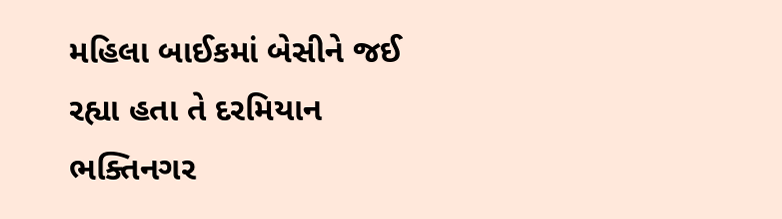મહિલા બાઈકમાં બેસીને જઈ રહ્યા હતા તે દરમિયાન ભક્તિનગર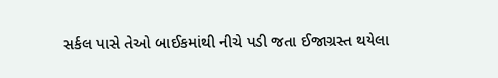સર્કલ પાસે તેઓ બાઈકમાંથી નીચે પડી જતા ઈજાગ્રસ્ત થયેલા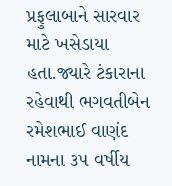પ્રફુલાબાને સારવાર માટે ખસેડાયા હતા.જ્યારે ટંકારાના રહેવાથી ભગવતીબેન રમેશભાઈ વાણંદ નામના ૩૫ વર્ષીય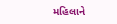મહિલાને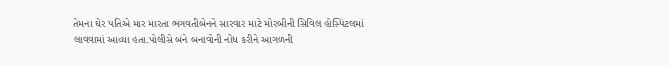તેમના ઘેર પતિએ માર મારતા ભગવતીબેનને સારવાર માટે મોરબીની સિવિલ હોસ્પિટલમાં લાવવામાં આવ્યા હતા.પોલીસે બંને બનાવોની નોંધ કરીને આગળની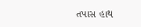તપાસ હાથ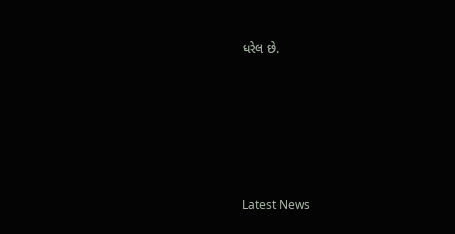ધરેલ છે.






Latest News